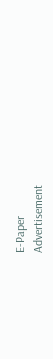E-Paper
Advertisement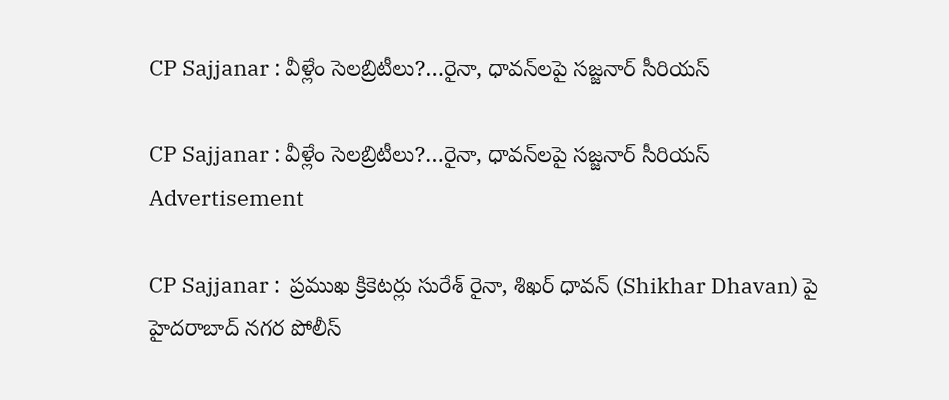CP Sajjanar : వీళ్లేం సెల‌బ్రిటీలు?…రైనా, ధావన్‌లపై స‌జ్జ‌నార్ సీరియ‌స్‌

CP Sajjanar : వీళ్లేం సెల‌బ్రిటీలు?…రైనా, ధావన్‌లపై స‌జ్జ‌నార్ సీరియ‌స్‌
Advertisement

CP Sajjanar :  ప్రముఖ క్రికెటర్లు సురేశ్ రైనా, శిఖర్ ధావన్‌ (Shikhar Dhavan) పై హైదరాబాద్ నగర పోలీస్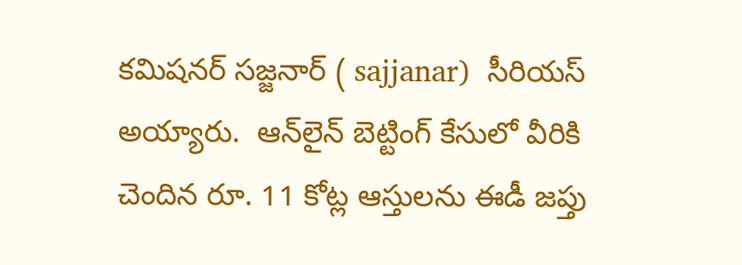కమిషనర్ సజ్జనార్ ( sajjanar)  సీరియ‌స్ అయ్యారు.  ఆన్‌లైన్ బెట్టింగ్ కేసులో వీరికి చెందిన రూ. 11 కోట్ల ఆస్తులను ఈడీ జప్తు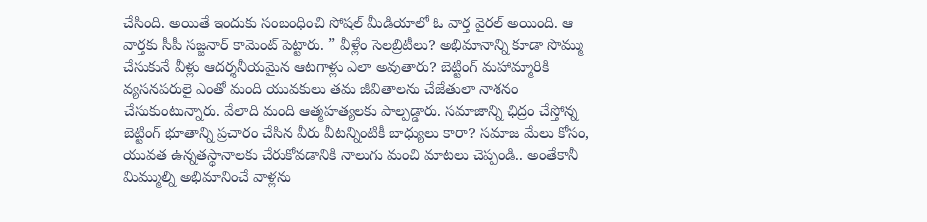చేసింది. అయితే ఇందుకు సంబంధించి సోష‌ల్ మీడియాలో ఓ వార్త వైర‌ల్ అయింది. ఆ వార్త‌కు సీపీ స‌జ్జ‌నార్ కామెంట్ పెట్టారు. ” వీళ్లేం సెల‌బ్రిటీలు? అభిమానాన్ని కూడా సొమ్ము చేసుకునే వీళ్లు ఆద‌ర్శ‌నీయ‌మైన ఆట‌గాళ్లు ఎలా అవుతారు? బెట్టింగ్ మహామ్మారికి వ్య‌స‌న‌ప‌రులై ఎంతో మంది యువ‌కులు త‌మ జీవితాల‌ను చేజేతులా నాశ‌నం చేసుకుంటున్నారు. వేలాది మంది ఆత్మ‌హ‌త్య‌ల‌కు పాల్ప‌డ్డారు. స‌మాజాన్ని ఛిద్రం చేస్తోన్న బెట్టింగ్ భూతాన్ని ప్ర‌చారం చేసిన వీరు వీట‌న్నింటికీ బాధ్యులు కారా? స‌మాజ మేలు కోసం, యువ‌త ఉన్న‌త‌స్థానాలకు చేరుకోవ‌డానికి నాలుగు మంచి మాట‌లు చెప్పండి.. అంతేకానీ మిమ్ముల్ని అభిమానించే వాళ్లను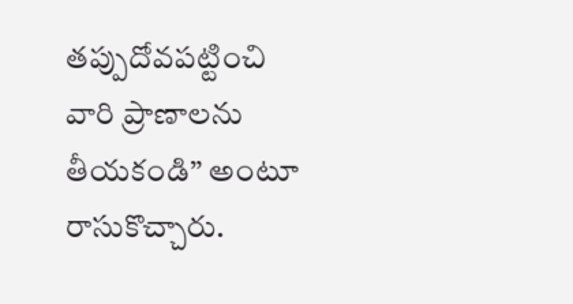త‌ప్పుదోవ‌ప‌ట్టించి వారి ప్రాణాల‌ను తీయకండి” అంటూ రాసుకొచ్చారు.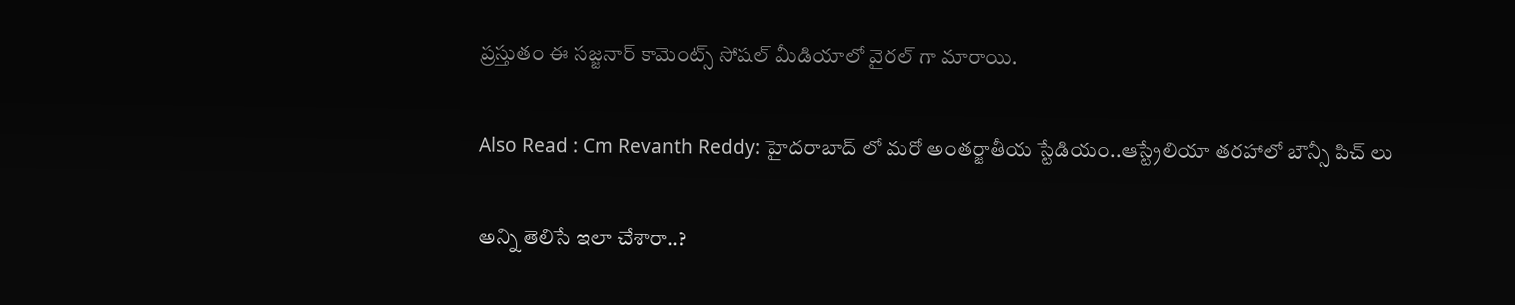ప్ర‌స్తుతం ఈ స‌జ్జ‌నార్ కామెంట్స్ సోష‌ల్ మీడియాలో వైర‌ల్ గా మారాయి.

Also Read : Cm Revanth Reddy: హైదరాబాద్ లో మ‌రో అంత‌ర్జాతీయ స్టేడియం..ఆస్ట్రేలియా త‌ర‌హాలో బౌన్సీ పిచ్ లు

అన్ని తెలిసే ఇలా చేశారా..?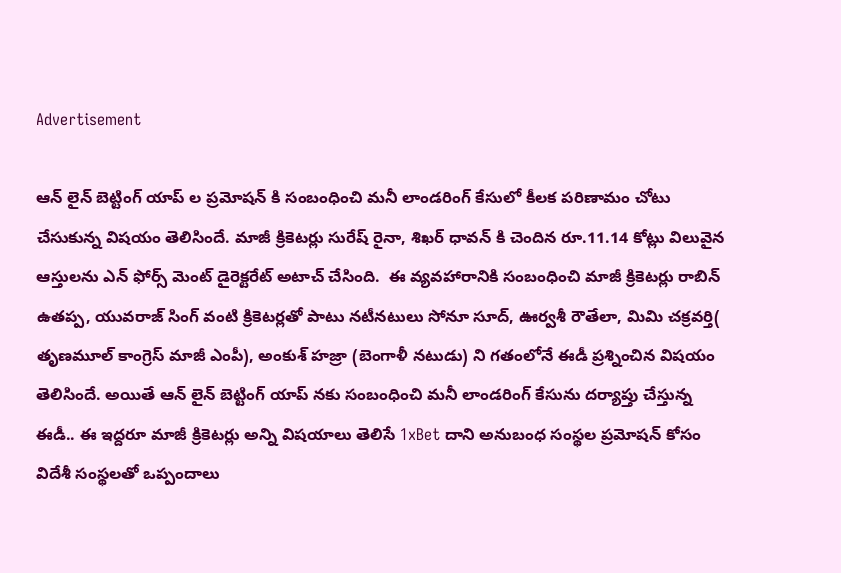Advertisement

ఆన్ లైన్ బెట్టింగ్ యాప్ ల ప్ర‌మోష‌న్ కి సంబంధించి మ‌నీ లాండ‌రింగ్ కేసులో కీల‌క ప‌రిణామం చోటు చేసుకున్న విష‌యం తెలిసిందే. మాజీ క్రికెట‌ర్లు సురేష్ రైనా, శిఖ‌ర్ ధావ‌న్ కి చెందిన రూ.11.14 కోట్లు విలువైన ఆస్తుల‌ను ఎన్ ఫోర్స్ మెంట్ డైరెక్ట‌రేట్ అటాచ్ చేసింది.  ఈ వ్య‌వ‌హారానికి సంబంధించి మాజీ క్రికెట‌ర్లు రాబిన్ ఉతప్ప‌, యువ‌రాజ్ సింగ్ వంటి క్రికెట‌ర్ల‌తో పాటు నటీన‌టులు సోనూ సూద్, ఊర్వ‌శీ రౌతేలా, మిమి చ‌క్ర‌వ‌ర్తి( తృణ‌మూల్ కాంగ్రెస్ మాజీ ఎంపీ), అంకుశ్ హ‌జ్రా (బెంగాళీ న‌టుడు) ని గ‌తంలోనే ఈడీ ప్ర‌శ్నించిన విష‌యం తెలిసిందే. అయితే ఆన్ లైన్ బెట్టింగ్ యాప్ న‌కు సంబంధించి మ‌నీ లాండ‌రింగ్ కేసును ద‌ర్యాప్తు చేస్తున్న ఈడీ.. ఈ ఇద్ద‌రూ మాజీ క్రికెట‌ర్లు అన్ని విష‌యాలు తెలిసే 1xBet దాని అనుబంధ సంస్థ‌ల ప్ర‌మోష‌న్ కోసం విదేశీ సంస్థ‌ల‌తో ఒప్పందాలు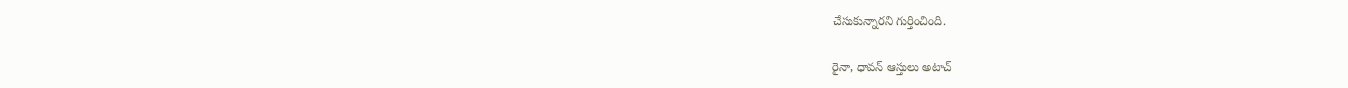చేసుకున్నార‌ని గుర్తించింది.

రైనా, ధావ‌న్ ఆస్తులు అటాచ్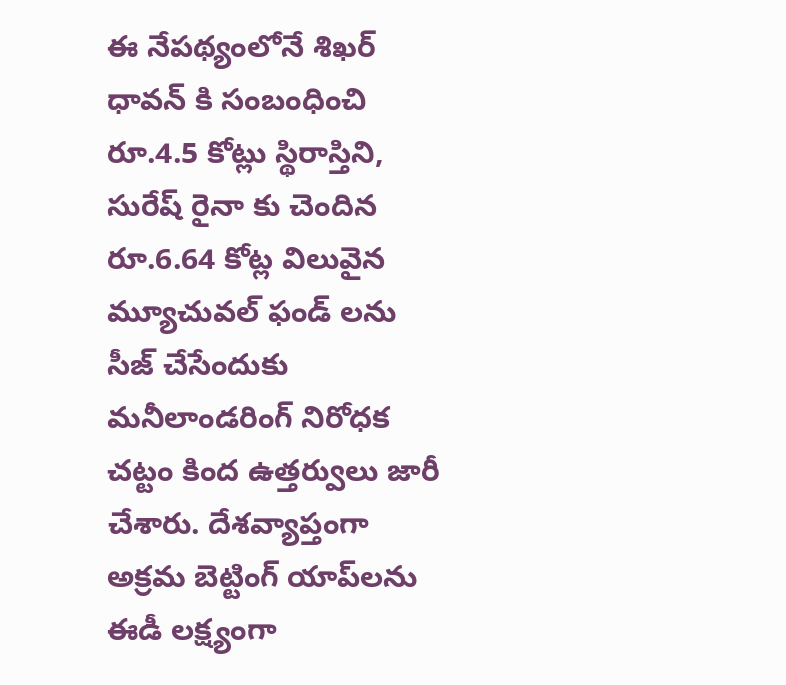ఈ నేప‌థ్యంలోనే శిఖ‌ర్ ధావ‌న్ కి సంబంధించి రూ.4.5 కోట్లు స్థిరాస్తిని, సురేష్ రైనా కు చెందిన రూ.6.64 కోట్ల విలువైన మ్యూచువ‌ల్ ఫండ్ ల‌ను సీజ్ చేసేందుకు మ‌నీలాండ‌రింగ్ నిరోధ‌క చ‌ట్టం కింద ఉత్త‌ర్వులు జారీ చేశారు. దేశవ్యాప్తంగా అక్రమ బెట్టింగ్ యాప్‌లను ఈడీ లక్ష్యంగా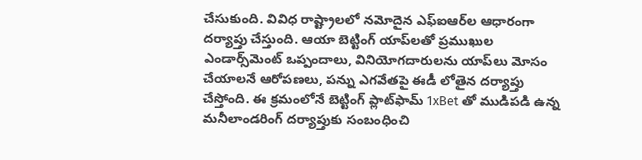చేసుకుంది. వివిధ రాష్ట్రాలలో నమోదైన ఎఫ్‌ఐఆర్‌ల ఆధారంగా దర్యాప్తు చేస్తుంది. ఆయా బెట్టింగ్ యాప్‌లతో ప్రముఖుల ఎండార్స్‌మెంట్ ఒప్పందాలు, వినియోగదారులను యాప్‌లు మోసం చేయాలనే ఆరోపణలు, పన్ను ఎగవేతపై ఈడీ లోతైన దర్యాప్తు చేస్తోంది. ఈ క్రమంలోనే బెట్టింగ్ ప్లాట్‌ఫామ్ 1xBet తో ముడిపడి ఉన్న మనీలాండరింగ్ దర్యాప్తుకు సంబంధించి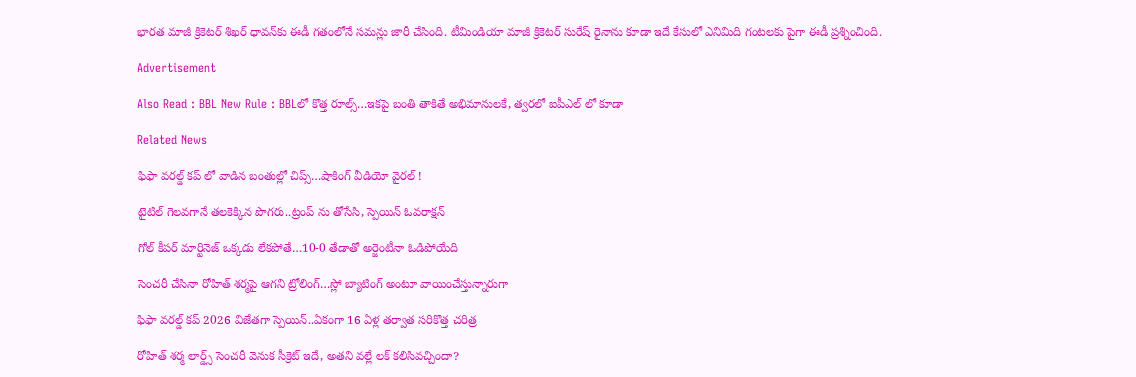భారత మాజీ క్రికెటర్ శిఖర్ ధావన్‌కు ఈడీ గతంలోనే సమన్లు జారీ చేసింది. టీమిండియా మాజీ క్రికెటర్ సురేష్ రైనాను కూడా ఇదే కేసులో ఎనిమిది గంటలకు పైగా ఈడీ ప్రశ్నించింది.

Advertisement

Also Read : BBL New Rule : BBLలో కొత్త రూల్స్‌…ఇకపై బంతి తాకితే అభిమానుల‌కే, త్వ‌ర‌లో ఐపీఎల్ లో కూడా

Related News

ఫిఫా వ‌ర‌ల్డ్ క‌ప్ లో వాడిన‌ బంతుల్లో చిప్స్…షాకింగ్ వీడియో వైర‌ల్ !

టైటిల్ గెల‌వ‌గానే త‌ల‌కెక్కిన పొగ‌రు..ట్రంప్ ను తోసేసి, స్పెయిన్ ఓవ‌రాక్ష‌న్‌

గోల్ కీపర్ మార్టినెజ్ ఒక్క‌డు లేక‌పోతే…10-0 తేడాతో అర్జెంటీనా ఓడిపోయేది

సెంచ‌రీ చేసినా రోహిత్ శ‌ర్మ‌పై ఆగ‌ని ట్రోలింగ్…స్లో బ్యాటింగ్ అంటూ వాయించేస్తున్నారుగా

ఫిఫా వ‌ర‌ల్డ్ క‌ప్ 2026 విజేతగా స్పెయిన్‌..ఏకంగా 16 ఏళ్ల త‌ర్వాత స‌రికొత్త చ‌రిత్ర‌

రోహిత్ శ‌ర్మ లార్డ్స్ సెంచ‌రీ వెనుక సీక్రెట్ ఇదే, అత‌ని వ‌ల్లే ల‌క్ క‌లిసివ‌చ్చిందా?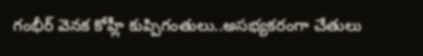గంభీర్ వెనక కోహ్లీ కుప్పిగంతులు..అస‌భ్యక‌రంగా చేతులు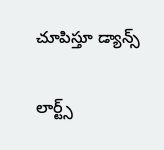చూపిస్తూ డ్యాన్స్

లార్ట్స్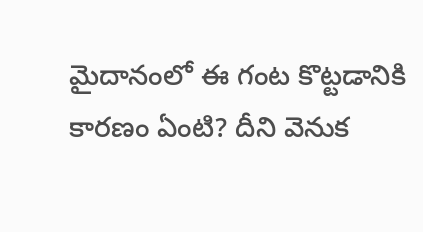మైదానంలో ఈ గంట కొట్ట‌డానికి కార‌ణం ఏంటి? దీని వెనుక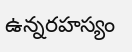ఉన్న‌ర‌హ‌స్యం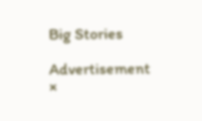Big Stories

Advertisement
×